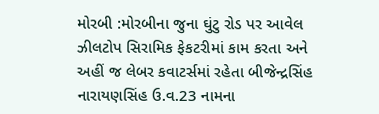મોરબી :મોરબીના જુના ઘુંટુ રોડ પર આવેલ ઝીલટોપ સિરામિક ફેકટરીમાં કામ કરતા અને અહીં જ લેબર કવાટર્સમાં રહેતા બીજેન્દ્રસિંહ નારાયણસિંહ ઉ.વ.23 નામના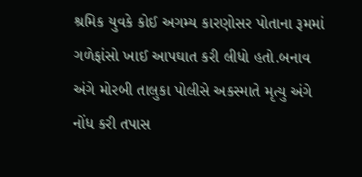શ્રમિક યુવકે કોઈ અગમ્ય કારણોસર પોતાના રૂમમાં ગળેફાંસો ખાઈ આપઘાત કરી લીધો હતો.બનાવ અંગે મોરબી તાલુકા પોલીસે અકસ્માતે મૃત્યુ અંગે નોંધ કરી તપાસ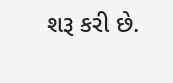શરૂ કરી છે.